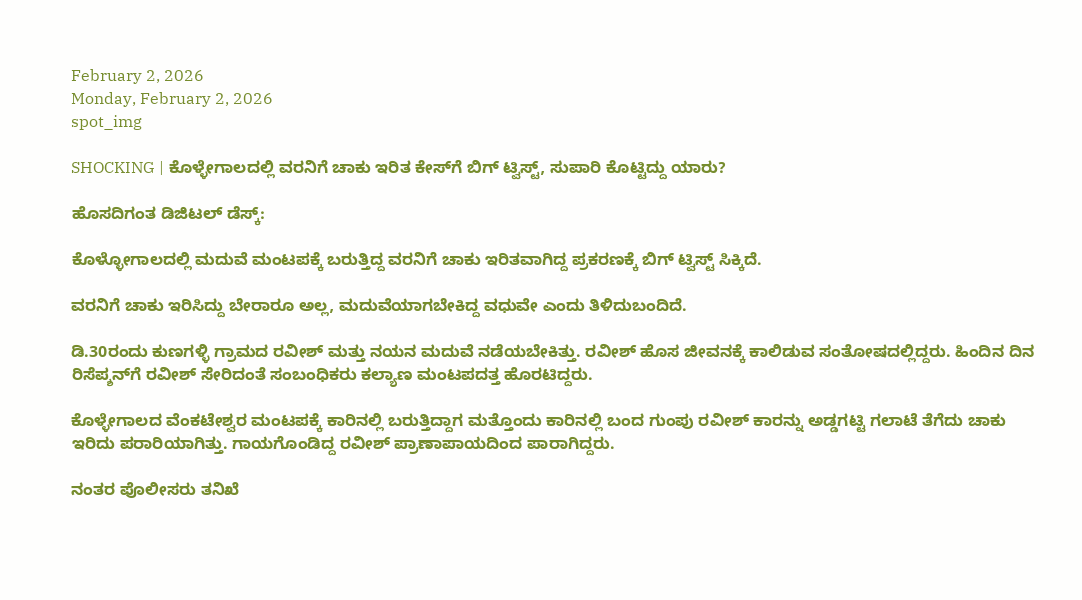February 2, 2026
Monday, February 2, 2026
spot_img

SHOCKING | ಕೊಳ್ಳೇಗಾಲದಲ್ಲಿ ವರನಿಗೆ ಚಾಕು ಇರಿತ ಕೇಸ್‌ಗೆ ಬಿಗ್‌ ಟ್ವಿಸ್ಟ್‌, ಸುಪಾರಿ ಕೊಟ್ಟಿದ್ದು ಯಾರು?

ಹೊಸದಿಗಂತ ಡಿಜಿಟಲ್‌ ಡೆಸ್ಕ್‌:

ಕೊಳ್ಳೋಗಾಲದಲ್ಲಿ ಮದುವೆ ಮಂಟಪಕ್ಕೆ ಬರುತ್ತಿದ್ದ ವರನಿಗೆ ಚಾಕು ಇರಿತವಾಗಿದ್ದ ಪ್ರಕರಣಕ್ಕೆ ಬಿಗ್‌ ಟ್ವಿಸ್ಟ್‌ ಸಿಕ್ಕಿದೆ.

ವರನಿಗೆ ಚಾಕು ಇರಿಸಿದ್ದು ಬೇರಾರೂ ಅಲ್ಲ, ಮದುವೆಯಾಗಬೇಕಿದ್ದ ವಧುವೇ ಎಂದು ತಿಳಿದುಬಂದಿದೆ.

ಡಿ.30ರಂದು ಕುಣಗಳ್ಳಿ ಗ್ರಾಮದ ರವೀಶ್ ಮತ್ತು ನಯನ ಮದುವೆ ನಡೆಯಬೇಕಿತ್ತು. ರವೀಶ್‌ ಹೊಸ ಜೀವನಕ್ಕೆ ಕಾಲಿಡುವ ಸಂತೋಷದಲ್ಲಿದ್ದರು. ಹಿಂದಿನ ದಿನ ರಿಸೆಪ್ಶನ್‌ಗೆ ರವೀಶ್‌ ಸೇರಿದಂತೆ ಸಂಬಂಧಿಕರು ಕಲ್ಯಾಣ ಮಂಟಪದತ್ತ ಹೊರಟಿದ್ದರು.

ಕೊಳ್ಳೇಗಾಲದ ವೆಂಕಟೇಶ್ವರ ಮಂಟಪಕ್ಕೆ ಕಾರಿನಲ್ಲಿ ಬರುತ್ತಿದ್ದಾಗ ಮತ್ತೊಂದು ಕಾರಿನಲ್ಲಿ ಬಂದ ಗುಂಪು ರವೀಶ್‌ ಕಾರನ್ನು ಅಡ್ಡಗಟ್ಟಿ ಗಲಾಟೆ ತೆಗೆದು ಚಾಕು ಇರಿದು ಪರಾರಿಯಾಗಿತ್ತು. ಗಾಯಗೊಂಡಿದ್ದ ರವೀಶ್ ಪ್ರಾಣಾಪಾಯದಿಂದ ಪಾರಾಗಿದ್ದರು.

ನಂತರ ಪೊಲೀಸರು ತನಿಖೆ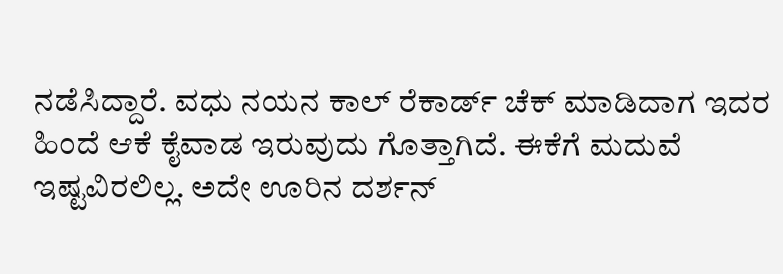ನಡೆಸಿದ್ದಾರೆ. ವಧು ನಯನ ಕಾಲ್‌ ರೆಕಾರ್ಡ್‌ ಚೆಕ್‌ ಮಾಡಿದಾಗ ಇದರ ಹಿಂದೆ ಆಕೆ ಕೈವಾಡ ಇರುವುದು ಗೊತ್ತಾಗಿದೆ. ಈಕೆಗೆ ಮದುವೆ ಇಷ್ಟವಿರಲಿಲ್ಲ. ಅದೇ ಊರಿನ ದರ್ಶನ್‌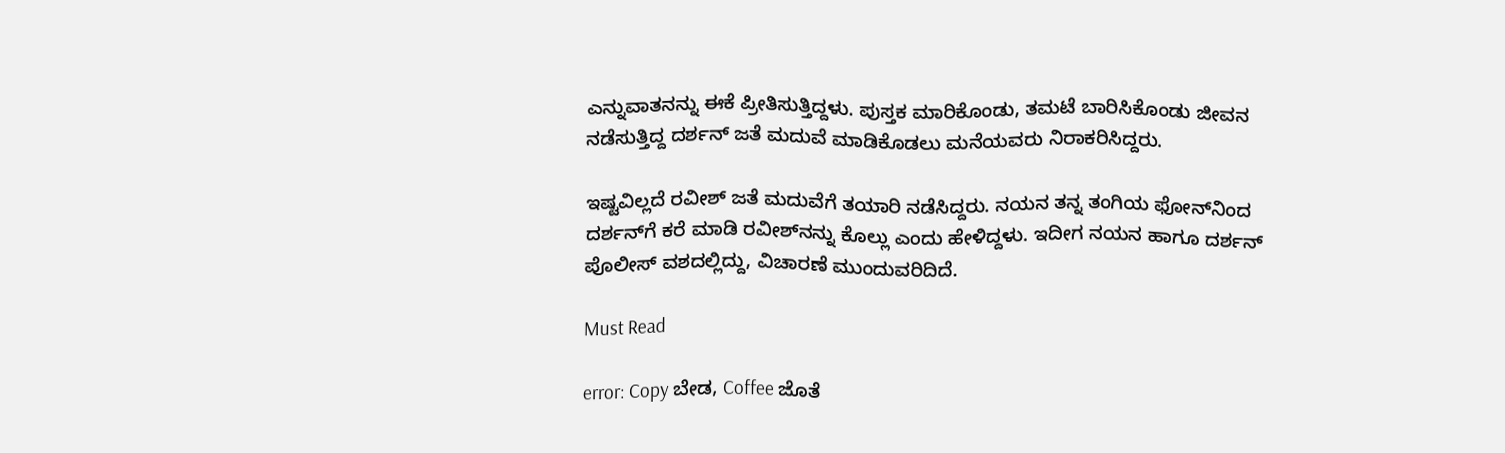ಎನ್ನುವಾತನನ್ನು ಈಕೆ ಪ್ರೀತಿಸುತ್ತಿದ್ದಳು. ಪುಸ್ತಕ ಮಾರಿಕೊಂಡು, ತಮಟೆ ಬಾರಿಸಿಕೊಂಡು ಜೀವನ ನಡೆಸುತ್ತಿದ್ದ ದರ್ಶನ್‌ ಜತೆ ಮದುವೆ ಮಾಡಿಕೊಡಲು ಮನೆಯವರು ನಿರಾಕರಿಸಿದ್ದರು.

ಇಷ್ಟವಿಲ್ಲದೆ ರವೀಶ್‌ ಜತೆ ಮದುವೆಗೆ ತಯಾರಿ ನಡೆಸಿದ್ದರು. ನಯನ ತನ್ನ ತಂಗಿಯ ಫೋನ್‌ನಿಂದ ದರ್ಶನ್‌ಗೆ ಕರೆ ಮಾಡಿ ರವೀಶ್‌ನನ್ನು ಕೊಲ್ಲು ಎಂದು ಹೇಳಿದ್ದಳು. ಇದೀಗ ನಯನ ಹಾಗೂ ದರ್ಶನ್‌ ಪೊಲೀಸ್‌ ವಶದಲ್ಲಿದ್ದು, ವಿಚಾರಣೆ ಮುಂದುವರಿದಿದೆ.

Must Read

error: Copy ಬೇಡ, Coffee ಜೊತೆ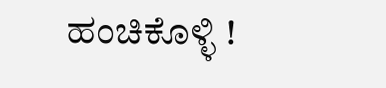ಹಂಚಿಕೊಳ್ಳಿ !